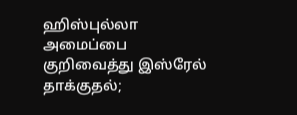ஹிஸ்புல்லா அமைப்பை குறிவைத்து இஸ்ரேல் தாக்குதல்;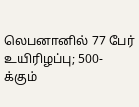லெபனானில் 77 பேர் உயிரிழப்பு; 500-க்கும்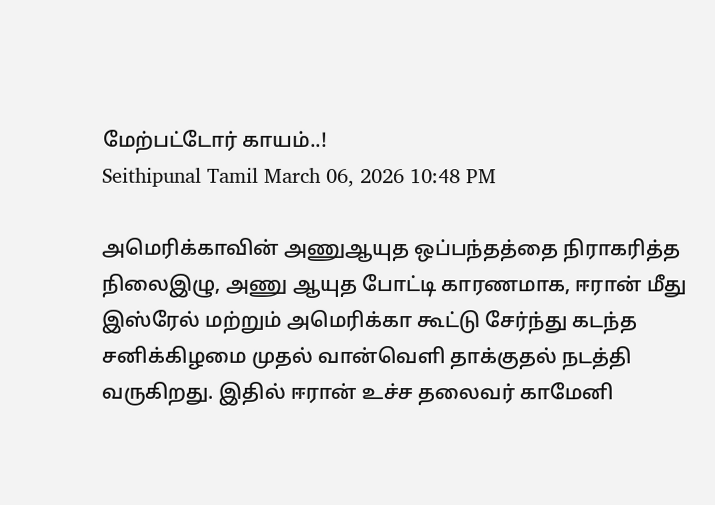மேற்பட்டோர் காயம்..!
Seithipunal Tamil March 06, 2026 10:48 PM

அமெரிக்காவின் அணுஆயுத ஒப்பந்தத்தை நிராகரித்த நிலைஇழு, அணு ஆயுத போட்டி காரணமாக, ஈரான் மீது இஸ்ரேல் மற்றும் அமெரிக்கா கூட்டு சேர்ந்து கடந்த சனிக்கிழமை முதல் வான்வெளி தாக்குதல் நடத்தி வருகிறது. இதில் ஈரான் உச்ச தலைவர் காமேனி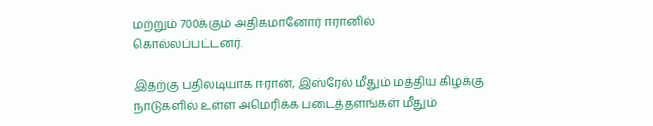மற்றும் 700க்கும் அதிகமானோர் ஈரானில் கொல்லப்பட்டனர்.

இதற்கு பதிலடியாக ஈரான், இஸ்ரேல் மீதும் மத்திய கிழக்கு நாடுகளில் உள்ள அமெரிக்க படைத்தளங்கள் மீதும்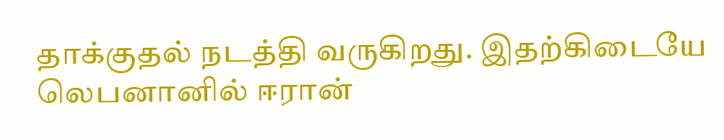தாக்குதல் நடத்தி வருகிறது. இதற்கிடையே லெபனானில் ஈரான்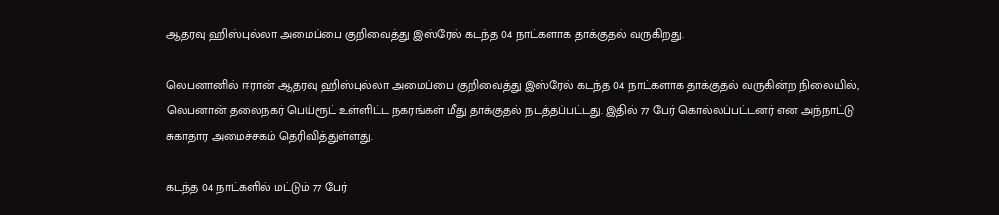ஆதரவு ஹிஸ்புல்லா அமைப்பை குறிவைத்து இஸ்ரேல் கடந்த 04 நாட்களாக தாக்குதல் வருகிறது.

லெபனானில் ஈரான் ஆதரவு ஹிஸ்புல்லா அமைப்பை குறிவைத்து இஸ்ரேல் கடந்த 04 நாட்களாக தாக்குதல் வருகின்ற நிலையில், லெபனான் தலைநகர் பெய்ரூட் உள்ளிட்ட நகரங்கள் மீது தாக்குதல் நடத்தப்பட்டது. இதில் 77 பேர் கொல்லப்பட்டனர் என அந்நாட்டு சுகாதார அமைச்சகம் தெரிவித்துள்ளது.

கடந்த 04 நாட்களில் மட்டும் 77 பேர்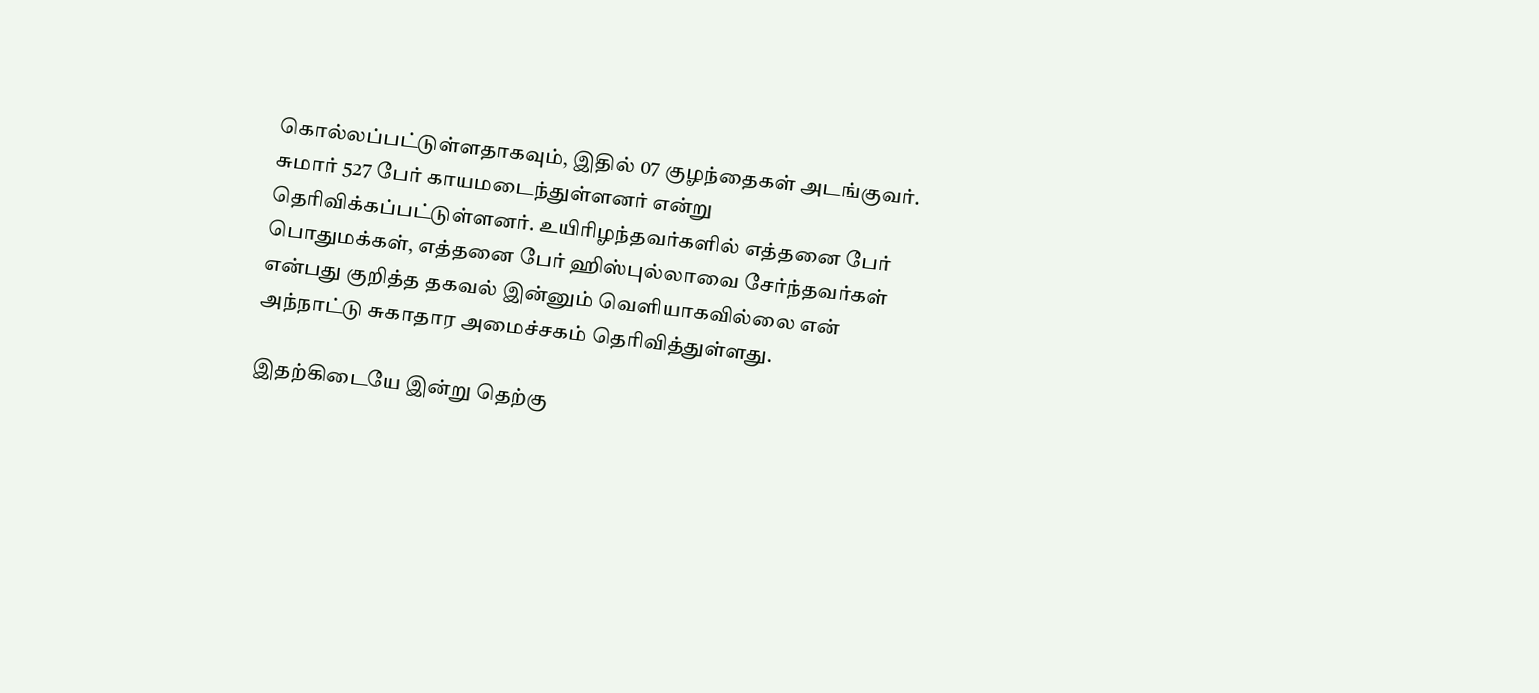கொல்லப்பட்டுள்ளதாகவும், இதில் 07 குழந்தைகள் அடங்குவர். சுமார் 527 பேர் காயமடைந்துள்ளனர் என்று தெரிவிக்கப்பட்டுள்ளனர். உயிரிழந்தவர்களில் எத்தனை பேர் பொதுமக்கள், எத்தனை பேர் ஹிஸ்புல்லாவை சேர்ந்தவர்கள் என்பது குறித்த தகவல் இன்னும் வெளியாகவில்லை என் அந்நாட்டு சுகாதார அமைச்சகம் தெரிவித்துள்ளது.

இதற்கிடையே இன்று தெற்கு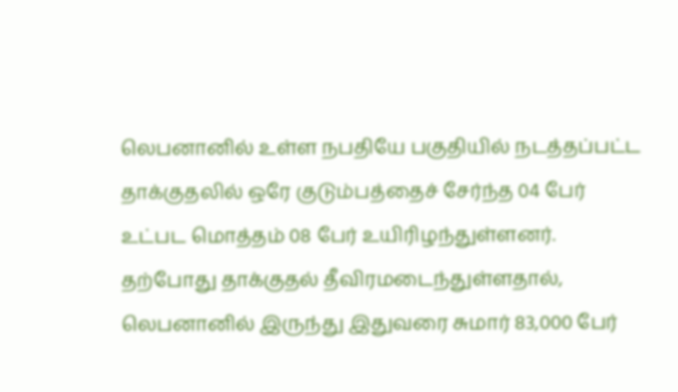லெபனானில் உள்ள நபதியே பகுதியில் நடத்தப்பட்ட தாக்குதலில் ஒரே குடும்பத்தைச் சேர்ந்த 04 பேர் உட்பட மொத்தம் 08 பேர் உயிரிழந்துள்ளனர். தற்போது தாக்குதல் தீவிரமடைந்துள்ளதால், லெபனானில் இருந்து இதுவரை சுமார் 83,000 பேர்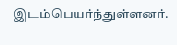இடம்பெயர்ந்துள்ளனர்.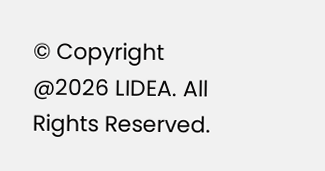© Copyright @2026 LIDEA. All Rights Reserved.